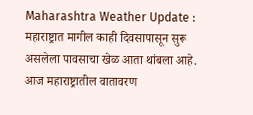Maharashtra Weather Update : महाराष्ट्रात मागील काही दिवसापासून सुरू असलेला पावसाचा खेळ आता थांबला आहे. आज महाराष्ट्रातील वातावरण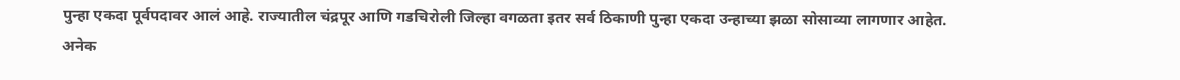पुन्हा एकदा पूर्वपदावर आलं आहे. राज्यातील चंद्रपूर आणि गडचिरोली जिल्हा वगळता इतर सर्व ठिकाणी पुन्हा एकदा उन्हाच्या झळा सोसाव्या लागणार आहेत.
अनेक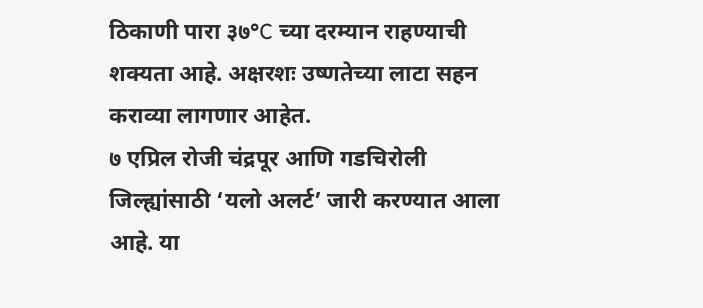ठिकाणी पारा ३७°C च्या दरम्यान राहण्याची शक्यता आहे. अक्षरशः उष्णतेच्या लाटा सहन कराव्या लागणार आहेत.
७ एप्रिल रोजी चंद्रपूर आणि गडचिरोली जिल्ह्यांसाठी ‘यलो अलर्ट’ जारी करण्यात आला आहे. या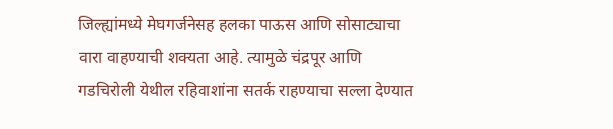जिल्ह्यांमध्ये मेघगर्जनेसह हलका पाऊस आणि सोसाट्याचा वारा वाहण्याची शक्यता आहे. त्यामुळे चंद्रपूर आणि गडचिरोली येथील रहिवाशांना सतर्क राहण्याचा सल्ला देण्यात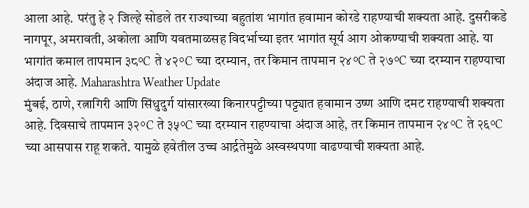आला आहे. परंतु हे २ जिल्हे सोडले तर राज्याच्या बहुतांश भागांत हवामान कोरडे राहण्याची शक्यता आहे. दुसरीकडे नागपूर, अमरावती, अकोला आणि यवतमाळसह विदर्भाच्या इतर भागांत सूर्य आग ओकण्याची शक्यता आहे. या भागांत कमाल तापमान ३८°C ते ४२°C च्या दरम्यान, तर किमान तापमान २४°C ते २७°C च्या दरम्यान राहण्याचा अंदाज आहे. Maharashtra Weather Update
मुंबई, ठाणे, रत्नागिरी आणि सिंधुदुर्ग यांसारख्या किनारपट्टीच्या पट्ट्यात हवामान उष्ण आणि दमट राहण्याची शक्यता आहे. दिवसाचे तापमान ३२°C ते ३५°C च्या दरम्यान राहण्याचा अंदाज आहे, तर किमान तापमान २४°C ते २६°C च्या आसपास राहू शकते. यामुळे हवेतील उच्च आर्द्रतेमुळे अस्वस्थपणा वाढण्याची शक्यता आहे.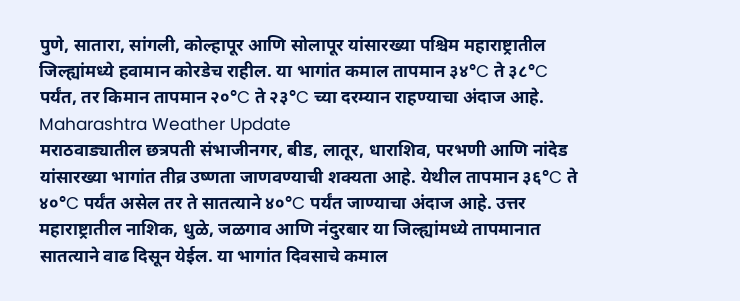पुणे, सातारा, सांगली, कोल्हापूर आणि सोलापूर यांसारख्या पश्चिम महाराष्ट्रातील जिल्ह्यांमध्ये हवामान कोरडेच राहील. या भागांत कमाल तापमान ३४°C ते ३८°C पर्यंत, तर किमान तापमान २०°C ते २३°C च्या दरम्यान राहण्याचा अंदाज आहे. Maharashtra Weather Update
मराठवाड्यातील छत्रपती संभाजीनगर, बीड, लातूर, धाराशिव, परभणी आणि नांदेड यांसारख्या भागांत तीव्र उष्णता जाणवण्याची शक्यता आहे. येथील तापमान ३६°C ते ४०°C पर्यंत असेल तर ते सातत्याने ४०°C पर्यंत जाण्याचा अंदाज आहे. उत्तर महाराष्ट्रातील नाशिक, धुळे, जळगाव आणि नंदुरबार या जिल्ह्यांमध्ये तापमानात सातत्याने वाढ दिसून येईल. या भागांत दिवसाचे कमाल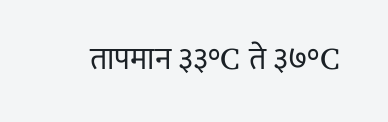तापमान ३३°C ते ३७°C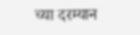च्या दरम्यान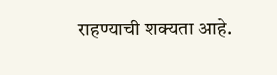राहण्याची शक्यता आहे.